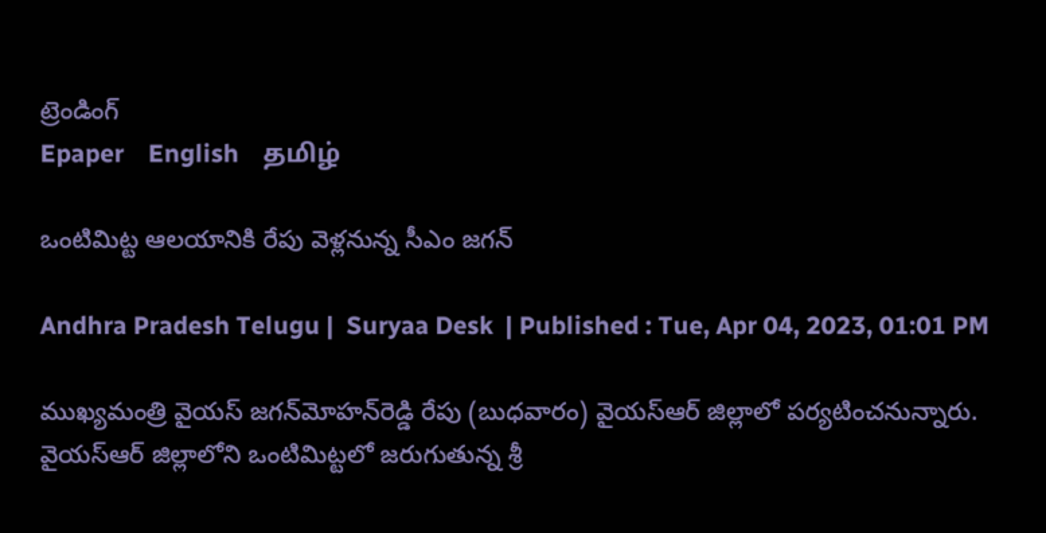ట్రెండింగ్
Epaper    English    தமிழ்

ఒంటిమిట్ట ఆలయానికి రేపు వెళ్లనున్న సీఎం జగన్

Andhra Pradesh Telugu |  Suryaa Desk  | Published : Tue, Apr 04, 2023, 01:01 PM

ముఖ్యమంత్రి వైయ‌స్‌ జగన్‌మోహన్‌రెడ్డి రేపు (బుధవారం) వైయ‌స్ఆర్ జిల్లాలో ప‌ర్య‌టించ‌నున్నారు. వైయ‌స్ఆర్ జిల్లాలోని ఒంటిమిట్టలో జరుగుతున్న శ్రీ‌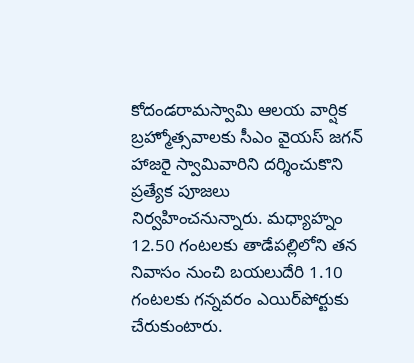కోదండరామస్వామి ఆలయ వార్షిక బ్రహ్మోత్సవాలకు సీఎం వైయ‌స్ జ‌గ‌న్ హాజ‌రై స్వామివారిని దర్శించుకొని ప్ర‌త్యేక పూజ‌లు నిర్వ‌హించ‌నున్నారు. మధ్యాహ్నం 12.50 గంటలకు తాడేపల్లిలోని తన నివాసం నుంచి బయలుదేరి 1.10 గంటలకు గన్నవరం ఎయిర్‌పోర్టుకు చేరుకుంటారు.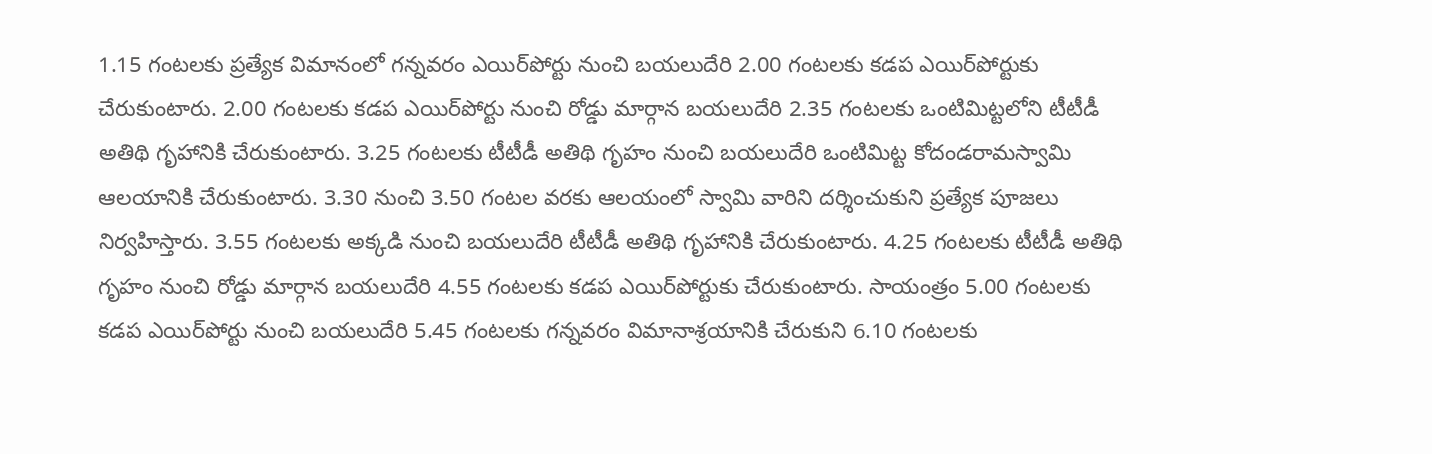1.15 గంటలకు ప్రత్యేక విమానంలో గన్నవరం ఎయిర్‌పోర్టు నుంచి బయలుదేరి 2.00 గంటలకు కడప ఎయిర్‌పోర్టుకు చేరుకుంటారు. 2.00 గంటలకు కడప ఎయిర్‌పోర్టు నుంచి రోడ్డు మార్గాన బయలుదేరి 2.35 గంటలకు ఒంటిమిట్టలోని టీటీడీ అతిథి గృహానికి చేరుకుంటారు. 3.25 గంటలకు టీటీడీ అతిథి గృహం నుంచి బయలుదేరి ఒంటిమిట్ట కోదండరామస్వామి ఆలయానికి చేరుకుంటారు. 3.30 నుంచి 3.50 గంటల వరకు ఆలయంలో స్వామి వారిని దర్శించుకుని ప్రత్యేక పూజలు నిర్వహిస్తారు. 3.55 గంటలకు అక్కడి నుంచి బయలుదేరి టీటీడీ అతిథి గృహానికి చేరుకుంటారు. 4.25 గంటలకు టీటీడీ అతిథి గృహం నుంచి రోడ్డు మార్గాన బయలుదేరి 4.55 గంటలకు కడప ఎయిర్‌పోర్టుకు చేరుకుంటారు. సాయంత్రం 5.00 గంటలకు కడప ఎయిర్‌పోర్టు నుంచి బయలుదేరి 5.45 గంటలకు గన్నవరం విమానాశ్రయానికి చేరుకుని 6.10 గంటలకు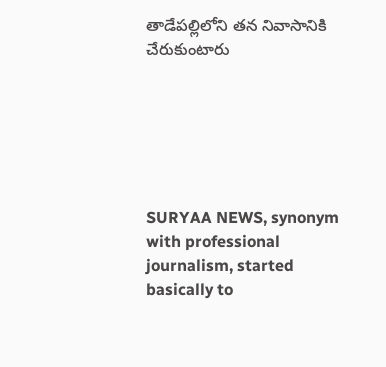తాడేపల్లిలోని తన నివాసానికి చేరుకుంటారు






SURYAA NEWS, synonym with professional journalism, started basically to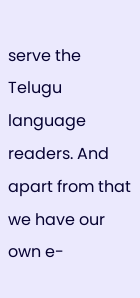serve the Telugu language readers. And apart from that we have our own e-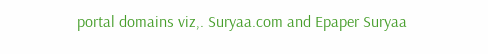portal domains viz,. Suryaa.com and Epaper Suryaa